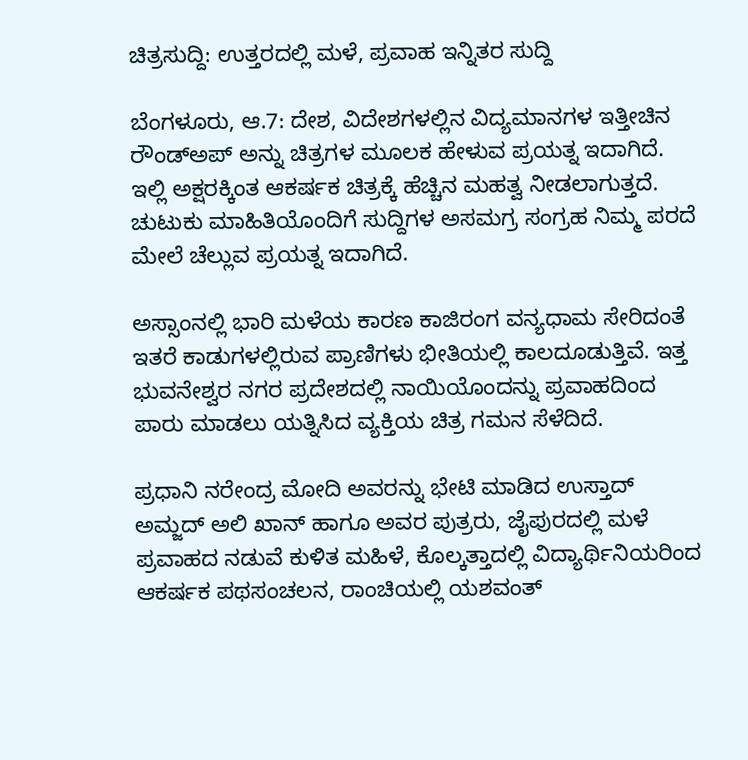ಚಿತ್ರಸುದ್ದಿ: ಉತ್ತರದಲ್ಲಿ ಮಳೆ, ಪ್ರವಾಹ ಇನ್ನಿತರ ಸುದ್ದಿ

ಬೆಂಗಳೂರು, ಆ.7: ದೇಶ, ವಿದೇಶಗಳಲ್ಲಿನ ವಿದ್ಯಮಾನಗಳ ಇತ್ತೀಚಿನ ರೌಂಡ್ಅಪ್ ಅನ್ನು ಚಿತ್ರಗಳ ಮೂಲಕ ಹೇಳುವ ಪ್ರಯತ್ನ ಇದಾಗಿದೆ. ಇಲ್ಲಿ ಅಕ್ಷರಕ್ಕಿಂತ ಆಕರ್ಷಕ ಚಿತ್ರಕ್ಕೆ ಹೆಚ್ಚಿನ ಮಹತ್ವ ನೀಡಲಾಗುತ್ತದೆ. ಚುಟುಕು ಮಾಹಿತಿಯೊಂದಿಗೆ ಸುದ್ದಿಗಳ ಅಸಮಗ್ರ ಸಂಗ್ರಹ ನಿಮ್ಮ ಪರದೆ ಮೇಲೆ ಚೆಲ್ಲುವ ಪ್ರಯತ್ನ ಇದಾಗಿದೆ.

ಅಸ್ಸಾಂನಲ್ಲಿ ಭಾರಿ ಮಳೆಯ ಕಾರಣ ಕಾಜಿರಂಗ ವನ್ಯಧಾಮ ಸೇರಿದಂತೆ ಇತರೆ ಕಾಡುಗಳಲ್ಲಿರುವ ಪ್ರಾಣಿಗಳು ಭೀತಿಯಲ್ಲಿ ಕಾಲದೂಡುತ್ತಿವೆ. ಇತ್ತ ಭುವನೇಶ್ವರ ನಗರ ಪ್ರದೇಶದಲ್ಲಿ ನಾಯಿಯೊಂದನ್ನು ಪ್ರವಾಹದಿಂದ ಪಾರು ಮಾಡಲು ಯತ್ನಿಸಿದ ವ್ಯಕ್ತಿಯ ಚಿತ್ರ ಗಮನ ಸೆಳೆದಿದೆ.

ಪ್ರಧಾನಿ ನರೇಂದ್ರ ಮೋದಿ ಅವರನ್ನು ಭೇಟಿ ಮಾಡಿದ ಉಸ್ತಾದ್ ಅಮ್ಜದ್ ಅಲಿ ಖಾನ್ ಹಾಗೂ ಅವರ ಪುತ್ರರು, ಜೈಪುರದಲ್ಲಿ ಮಳೆ ಪ್ರವಾಹದ ನಡುವೆ ಕುಳಿತ ಮಹಿಳೆ, ಕೊಲ್ಕತ್ತಾದಲ್ಲಿ ವಿದ್ಯಾರ್ಥಿನಿಯರಿಂದ ಆಕರ್ಷಕ ಪಥಸಂಚಲನ, ರಾಂಚಿಯಲ್ಲಿ ಯಶವಂತ್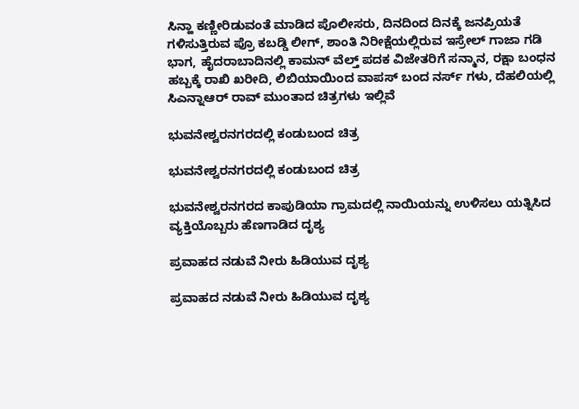ಸಿನ್ಹಾ ಕಣ್ಣೀರಿಡುವಂತೆ ಮಾಡಿದ ಪೊಲೀಸರು, ದಿನದಿಂದ ದಿನಕ್ಕೆ ಜನಪ್ರಿಯತೆ ಗಳಿಸುತ್ತಿರುವ ಪ್ರೊ ಕಬಡ್ಡಿ ಲೀಗ್, ಶಾಂತಿ ನಿರೀಕ್ಷೆಯಲ್ಲಿರುವ ಇಸ್ರೇಲ್ ಗಾಜಾ ಗಡಿ ಭಾಗ, ಹೈದರಾಬಾದಿನಲ್ಲಿ ಕಾಮನ್ ವೆಲ್ತ್ ಪದಕ ವಿಜೇತರಿಗೆ ಸನ್ಮಾನ, ರಕ್ಷಾ ಬಂಧನ ಹಬ್ಬಕ್ಕೆ ರಾಖಿ ಖರೀದಿ, ಲಿಬಿಯಾಯಿಂದ ವಾಪಸ್ ಬಂದ ನರ್ಸ್ ಗಳು, ದೆಹಲಿಯಲ್ಲಿ ಸಿಎನ್ನಾಆರ್ ರಾವ್ ಮುಂತಾದ ಚಿತ್ರಗಳು ಇಲ್ಲಿವೆ

ಭುವನೇಶ್ವರನಗರದಲ್ಲಿ ಕಂಡುಬಂದ ಚಿತ್ರ

ಭುವನೇಶ್ವರನಗರದಲ್ಲಿ ಕಂಡುಬಂದ ಚಿತ್ರ

ಭುವನೇಶ್ವರನಗರದ ಕಾಪುಡಿಯಾ ಗ್ರಾಮದಲ್ಲಿ ನಾಯಿಯನ್ನು ಉಳಿಸಲು ಯತ್ನಿಸಿದ ವ್ಯಕ್ತಿಯೊಬ್ಬರು ಹೆಣಗಾಡಿದ ದೃಶ್ಯ

ಪ್ರವಾಹದ ನಡುವೆ ನೀರು ಹಿಡಿಯುವ ದೃಶ್ಯ

ಪ್ರವಾಹದ ನಡುವೆ ನೀರು ಹಿಡಿಯುವ ದೃಶ್ಯ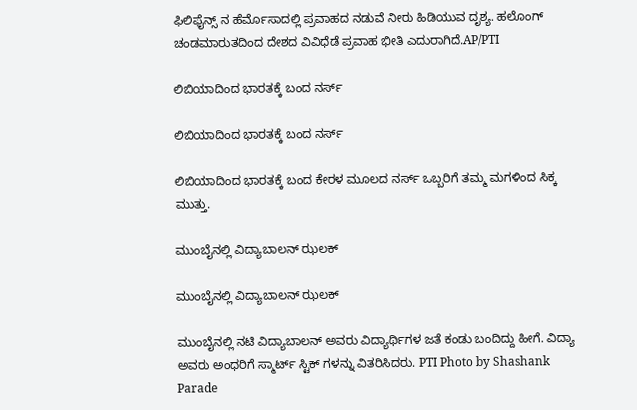ಫಿಲಿಫೈನ್ಸ್ ನ ಹೆರ್ಮೊಸಾದಲ್ಲಿ ಪ್ರವಾಹದ ನಡುವೆ ನೀರು ಹಿಡಿಯುವ ದೃಶ್ಯ. ಹಲೊಂಗ್ ಚಂಡಮಾರುತದಿಂದ ದೇಶದ ವಿವಿಧೆಡೆ ಪ್ರವಾಹ ಭೀತಿ ಎದುರಾಗಿದೆ.AP/PTI

ಲಿಬಿಯಾದಿಂದ ಭಾರತಕ್ಕೆ ಬಂದ ನರ್ಸ್

ಲಿಬಿಯಾದಿಂದ ಭಾರತಕ್ಕೆ ಬಂದ ನರ್ಸ್

ಲಿಬಿಯಾದಿಂದ ಭಾರತಕ್ಕೆ ಬಂದ ಕೇರಳ ಮೂಲದ ನರ್ಸ್ ಒಬ್ಬರಿಗೆ ತಮ್ಮ ಮಗಳಿಂದ ಸಿಕ್ಕ ಮುತ್ತು.

ಮುಂಬೈನಲ್ಲಿ ವಿದ್ಯಾಬಾಲನ್ ಝಲಕ್

ಮುಂಬೈನಲ್ಲಿ ವಿದ್ಯಾಬಾಲನ್ ಝಲಕ್

ಮುಂಬೈನಲ್ಲಿ ನಟಿ ವಿದ್ಯಾಬಾಲನ್ ಅವರು ವಿದ್ಯಾರ್ಥಿಗಳ ಜತೆ ಕಂಡು ಬಂದಿದ್ದು ಹೀಗೆ. ವಿದ್ಯಾ ಅವರು ಅಂಧರಿಗೆ ಸ್ಮಾರ್ಟ್ ಸ್ಟಿಕ್ ಗಳನ್ನು ವಿತರಿಸಿದರು. PTI Photo by Shashank Parade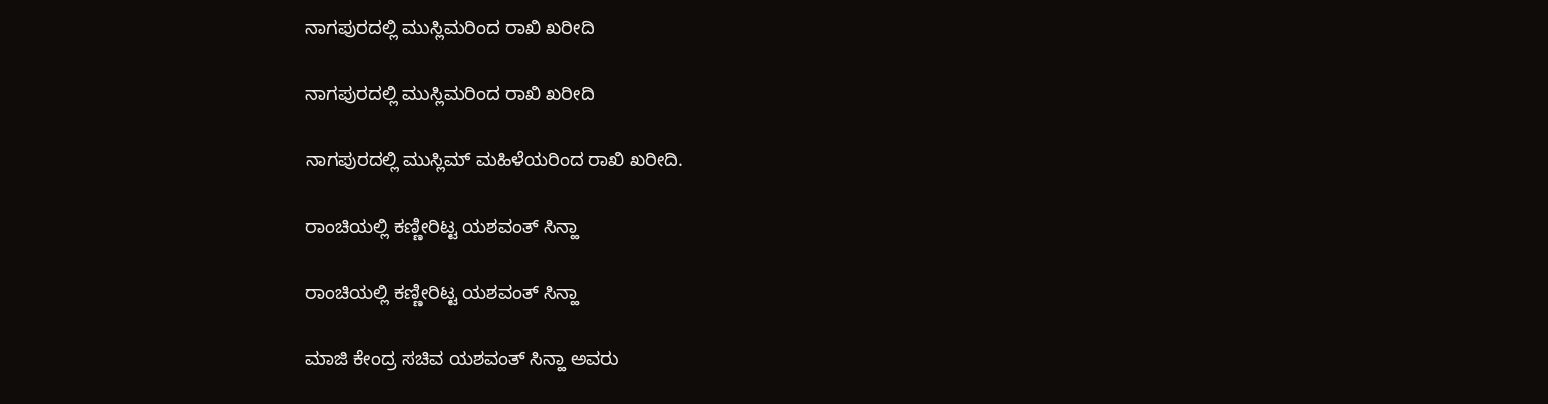ನಾಗಪುರದಲ್ಲಿ ಮುಸ್ಲಿಮರಿಂದ ರಾಖಿ ಖರೀದಿ

ನಾಗಪುರದಲ್ಲಿ ಮುಸ್ಲಿಮರಿಂದ ರಾಖಿ ಖರೀದಿ

ನಾಗಪುರದಲ್ಲಿ ಮುಸ್ಲಿಮ್ ಮಹಿಳೆಯರಿಂದ ರಾಖಿ ಖರೀದಿ.

ರಾಂಚಿಯಲ್ಲಿ ಕಣ್ಣೀರಿಟ್ಟ ಯಶವಂತ್ ಸಿನ್ಹಾ

ರಾಂಚಿಯಲ್ಲಿ ಕಣ್ಣೀರಿಟ್ಟ ಯಶವಂತ್ ಸಿನ್ಹಾ

ಮಾಜಿ ಕೇಂದ್ರ ಸಚಿವ ಯಶವಂತ್ ಸಿನ್ಹಾ ಅವರು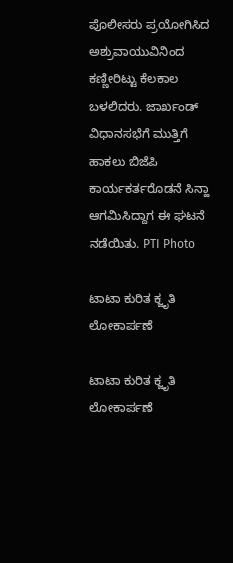ಪೊಲೀಸರು ಪ್ರಯೋಗಿಸಿದ ಅಶ್ರುವಾಯುವಿನಿಂದ ಕಣ್ಣೀರಿಟ್ಟು ಕೆಲಕಾಲ ಬಳಲಿದರು. ಜಾರ್ಖಂಡ್ ವಿಧಾನಸಭೆಗೆ ಮುತ್ತಿಗೆ ಹಾಕಲು ಬಿಜೆಪಿ ಕಾರ್ಯಕರ್ತರೊಡನೆ ಸಿನ್ಹಾ ಆಗಮಿಸಿದ್ದಾಗ ಈ ಘಟನೆ ನಡೆಯಿತು. PTI Photo

ಟಾಟಾ ಕುರಿತ ಕ್ಜೃತಿ ಲೋಕಾರ್ಪಣೆ

ಟಾಟಾ ಕುರಿತ ಕ್ಜೃತಿ ಲೋಕಾರ್ಪಣೆ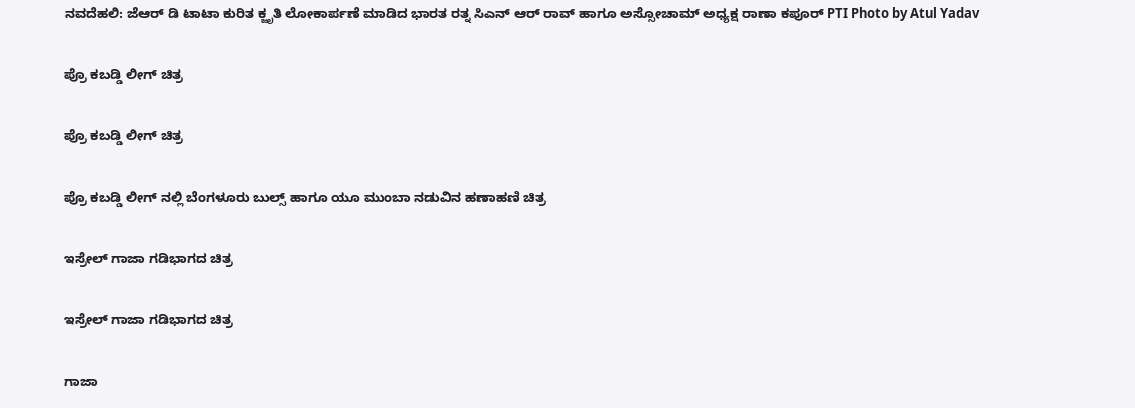ನವದೆಹಲಿ: ಜೆಆರ್ ಡಿ ಟಾಟಾ ಕುರಿತ ಕ್ಜೃತಿ ಲೋಕಾರ್ಪಣೆ ಮಾಡಿದ ಭಾರತ ರತ್ನ ಸಿಎನ್ ಆರ್ ರಾವ್ ಹಾಗೂ ಅಸ್ಸೋಚಾಮ್ ಅಧ್ಯಕ್ಷ ರಾಣಾ ಕಪೂರ್ PTI Photo by Atul Yadav

ಪ್ರೊ ಕಬಡ್ಡಿ ಲೀಗ್ ಚಿತ್ರ

ಪ್ರೊ ಕಬಡ್ಡಿ ಲೀಗ್ ಚಿತ್ರ

ಪ್ರೊ ಕಬಡ್ಡಿ ಲೀಗ್ ನಲ್ಲಿ ಬೆಂಗಳೂರು ಬುಲ್ಸ್ ಹಾಗೂ ಯೂ ಮುಂಬಾ ನಡುವಿನ ಹಣಾಹಣಿ ಚಿತ್ರ

ಇಸ್ರೇಲ್ ಗಾಜಾ ಗಡಿಭಾಗದ ಚಿತ್ರ

ಇಸ್ರೇಲ್ ಗಾಜಾ ಗಡಿಭಾಗದ ಚಿತ್ರ

ಗಾಜಾ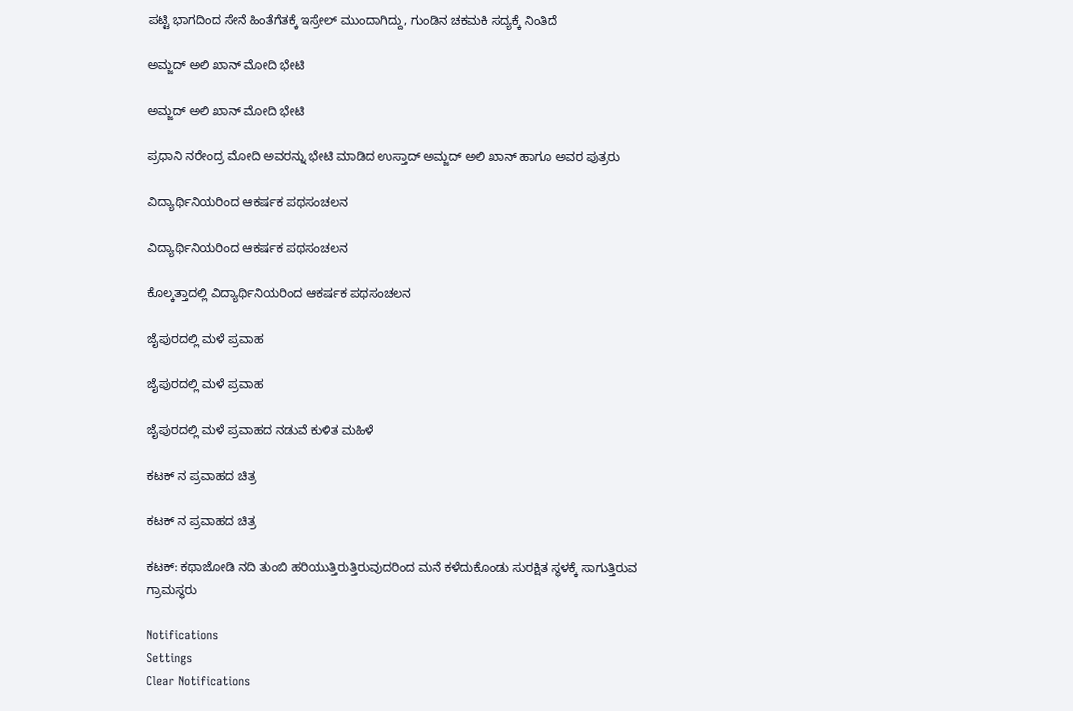ಪಟ್ಟಿ ಭಾಗದಿಂದ ಸೇನೆ ಹಿಂತೆಗೆತಕ್ಕೆ ಇಸ್ರೇಲ್ ಮುಂದಾಗಿದ್ದು, ಗುಂಡಿನ ಚಕಮಕಿ ಸದ್ಯಕ್ಕೆ ನಿಂತಿದೆ

ಅಮ್ಜದ್ ಅಲಿ ಖಾನ್ ಮೋದಿ ಭೇಟಿ

ಅಮ್ಜದ್ ಅಲಿ ಖಾನ್ ಮೋದಿ ಭೇಟಿ

ಪ್ರಧಾನಿ ನರೇಂದ್ರ ಮೋದಿ ಅವರನ್ನು ಭೇಟಿ ಮಾಡಿದ ಉಸ್ತಾದ್ ಅಮ್ಜದ್ ಅಲಿ ಖಾನ್ ಹಾಗೂ ಅವರ ಪುತ್ರರು

ವಿದ್ಯಾರ್ಥಿನಿಯರಿಂದ ಆಕರ್ಷಕ ಪಥಸಂಚಲನ

ವಿದ್ಯಾರ್ಥಿನಿಯರಿಂದ ಆಕರ್ಷಕ ಪಥಸಂಚಲನ

ಕೊಲ್ಕತ್ತಾದಲ್ಲಿ ವಿದ್ಯಾರ್ಥಿನಿಯರಿಂದ ಆಕರ್ಷಕ ಪಥಸಂಚಲನ

ಜೈಪುರದಲ್ಲಿ ಮಳೆ ಪ್ರವಾಹ

ಜೈಪುರದಲ್ಲಿ ಮಳೆ ಪ್ರವಾಹ

ಜೈಪುರದಲ್ಲಿ ಮಳೆ ಪ್ರವಾಹದ ನಡುವೆ ಕುಳಿತ ಮಹಿಳೆ

ಕಟಕ್ ನ ಪ್ರವಾಹದ ಚಿತ್ರ

ಕಟಕ್ ನ ಪ್ರವಾಹದ ಚಿತ್ರ

ಕಟಕ್: ಕಥಾಜೋಡಿ ನದಿ ತುಂಬಿ ಹರಿಯುತ್ತಿರುತ್ತಿರುವುದರಿಂದ ಮನೆ ಕಳೆದುಕೊಂಡು ಸುರಕ್ಷಿತ ಸ್ಥಳಕ್ಕೆ ಸಾಗುತ್ತಿರುವ ಗ್ರಾಮಸ್ಥರು

Notifications
Settings
Clear Notifications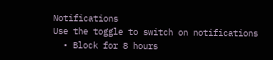Notifications
Use the toggle to switch on notifications
  • Block for 8 hours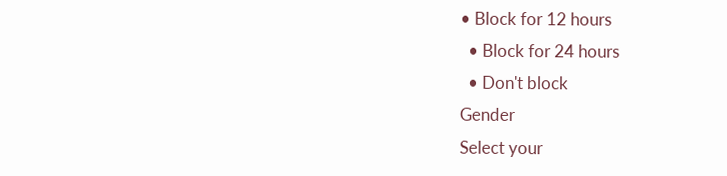• Block for 12 hours
  • Block for 24 hours
  • Don't block
Gender
Select your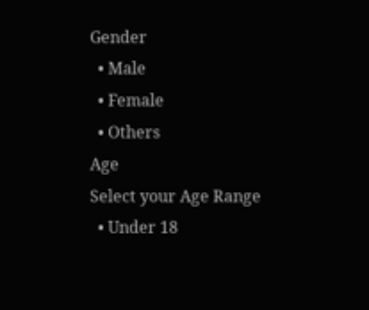Gender
  • Male
  • Female
  • Others
Age
Select your Age Range
  • Under 18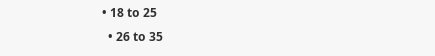• 18 to 25
  • 26 to 35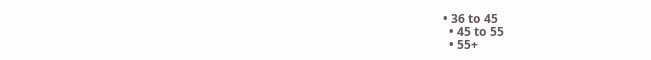• 36 to 45
  • 45 to 55
  • 55+